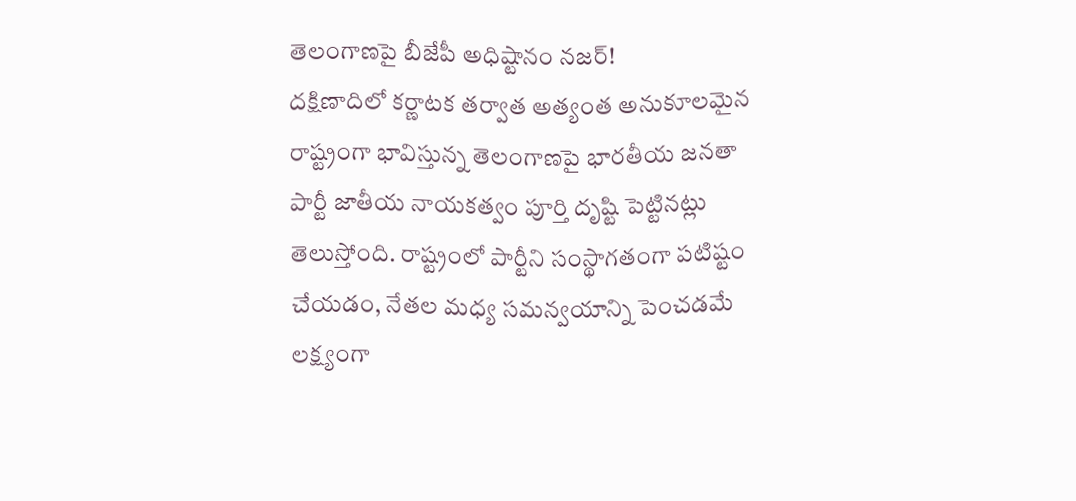తెలంగాణపై బీజేపీ అధిష్టానం నజర్!
దక్షిణాదిలో కర్ణాటక తర్వాత అత్యంత అనుకూలమైన రాష్ట్రంగా భావిస్తున్న తెలంగాణపై భారతీయ జనతా పార్టీ జాతీయ నాయకత్వం పూర్తి దృష్టి పెట్టినట్లు తెలుస్తోంది. రాష్ట్రంలో పార్టీని సంస్థాగతంగా పటిష్టం చేయడం, నేతల మధ్య సమన్వయాన్ని పెంచడమే లక్ష్యంగా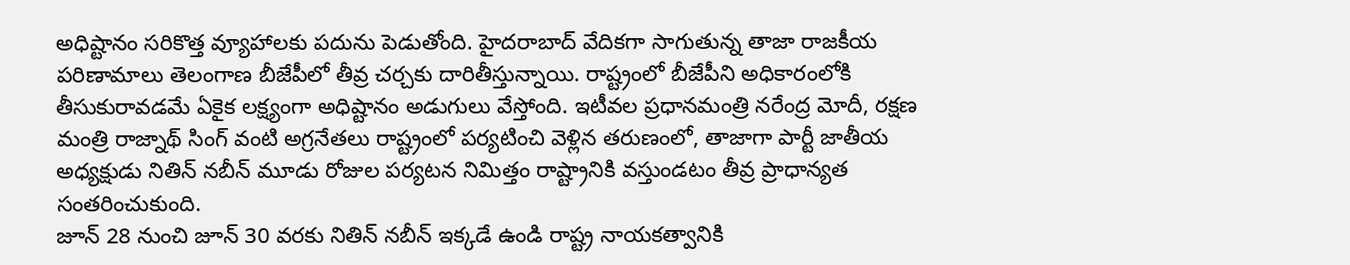అధిష్టానం సరికొత్త వ్యూహాలకు పదును పెడుతోంది. హైదరాబాద్ వేదికగా సాగుతున్న తాజా రాజకీయ పరిణామాలు తెలంగాణ బీజేపీలో తీవ్ర చర్చకు దారితీస్తున్నాయి. రాష్ట్రంలో బీజేపీని అధికారంలోకి తీసుకురావడమే ఏకైక లక్ష్యంగా అధిష్టానం అడుగులు వేస్తోంది. ఇటీవల ప్రధానమంత్రి నరేంద్ర మోదీ, రక్షణ మంత్రి రాజ్నాథ్ సింగ్ వంటి అగ్రనేతలు రాష్ట్రంలో పర్యటించి వెళ్లిన తరుణంలో, తాజాగా పార్టీ జాతీయ అధ్యక్షుడు నితిన్ నబీన్ మూడు రోజుల పర్యటన నిమిత్తం రాష్ట్రానికి వస్తుండటం తీవ్ర ప్రాధాన్యత సంతరించుకుంది.
జూన్ 28 నుంచి జూన్ 30 వరకు నితిన్ నబీన్ ఇక్కడే ఉండి రాష్ట్ర నాయకత్వానికి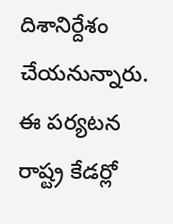దిశానిర్దేశం చేయనున్నారు. ఈ పర్యటన రాష్ట్ర కేడర్లో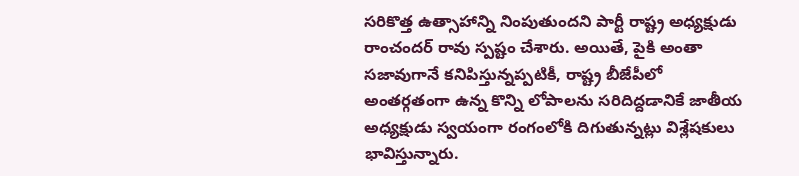సరికొత్త ఉత్సాహాన్ని నింపుతుందని పార్టీ రాష్ట్ర అధ్యక్షుడు రాంచందర్ రావు స్పష్టం చేశారు. అయితే, పైకి అంతా సజావుగానే కనిపిస్తున్నప్పటికీ, రాష్ట్ర బీజేపీలో అంతర్గతంగా ఉన్న కొన్ని లోపాలను సరిదిద్దడానికే జాతీయ అధ్యక్షుడు స్వయంగా రంగంలోకి దిగుతున్నట్లు విశ్లేషకులు భావిస్తున్నారు.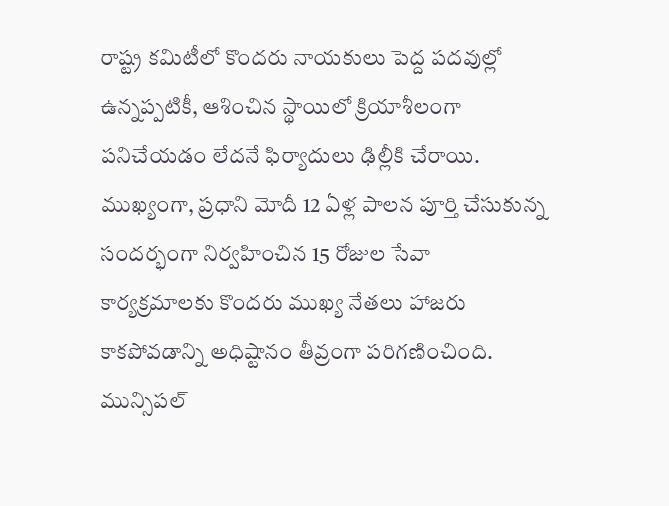రాష్ట్ర కమిటీలో కొందరు నాయకులు పెద్ద పదవుల్లో ఉన్నప్పటికీ, ఆశించిన స్థాయిలో క్రియాశీలంగా పనిచేయడం లేదనే ఫిర్యాదులు ఢిల్లీకి చేరాయి. ముఖ్యంగా, ప్రధాని మోదీ 12 ఏళ్ల పాలన పూర్తి చేసుకున్న సందర్భంగా నిర్వహించిన 15 రోజుల సేవా కార్యక్రమాలకు కొందరు ముఖ్య నేతలు హాజరు కాకపోవడాన్ని అధిష్టానం తీవ్రంగా పరిగణించింది. మున్సిపల్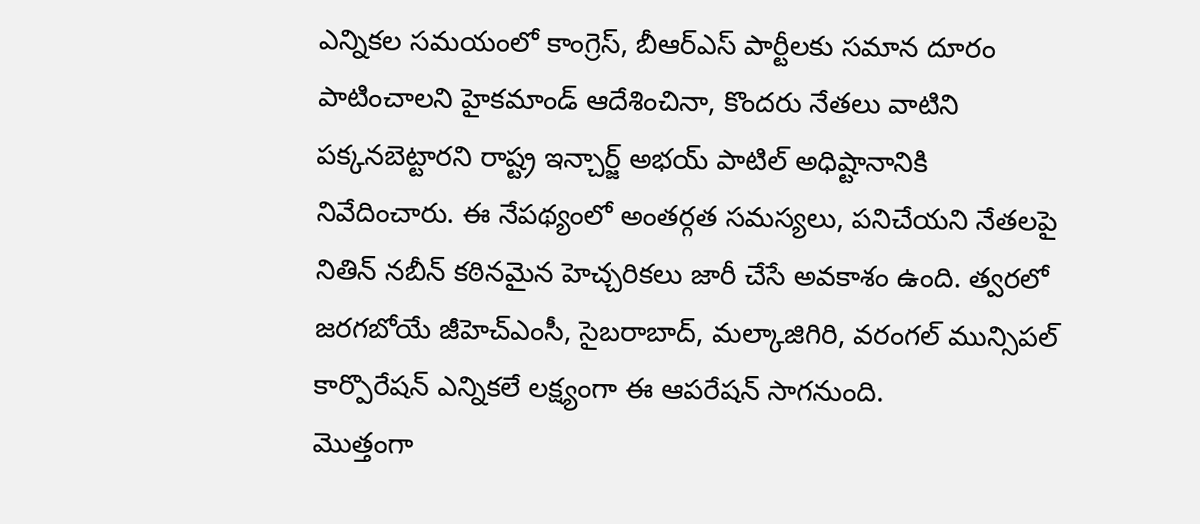ఎన్నికల సమయంలో కాంగ్రెస్, బీఆర్ఎస్ పార్టీలకు సమాన దూరం పాటించాలని హైకమాండ్ ఆదేశించినా, కొందరు నేతలు వాటిని పక్కనబెట్టారని రాష్ట్ర ఇన్చార్జ్ అభయ్ పాటిల్ అధిష్టానానికి నివేదించారు. ఈ నేపథ్యంలో అంతర్గత సమస్యలు, పనిచేయని నేతలపై నితిన్ నబీన్ కఠినమైన హెచ్చరికలు జారీ చేసే అవకాశం ఉంది. త్వరలో జరగబోయే జీహెచ్ఎంసీ, సైబరాబాద్, మల్కాజిగిరి, వరంగల్ మున్సిపల్ కార్పొరేషన్ ఎన్నికలే లక్ష్యంగా ఈ ఆపరేషన్ సాగనుంది.
మొత్తంగా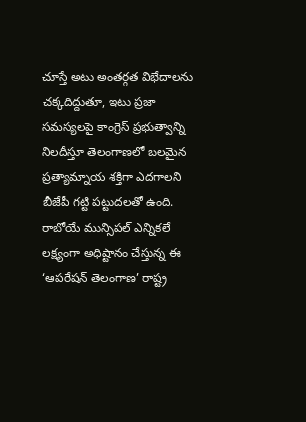చూస్తే అటు అంతర్గత విభేదాలను చక్కదిద్దుతూ, ఇటు ప్రజా సమస్యలపై కాంగ్రెస్ ప్రభుత్వాన్ని నిలదీస్తూ తెలంగాణలో బలమైన ప్రత్యామ్నాయ శక్తిగా ఎదగాలని బీజేపీ గట్టి పట్టుదలతో ఉంది. రాబోయే మున్సిపల్ ఎన్నికలే లక్ష్యంగా అధిష్టానం చేస్తున్న ఈ ‘ఆపరేషన్ తెలంగాణ’ రాష్ట్ర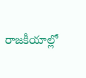రాజకీయాల్లో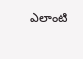ఎలాంటి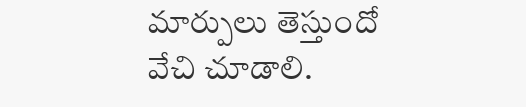మార్పులు తెస్తుందో వేచి చూడాలి.